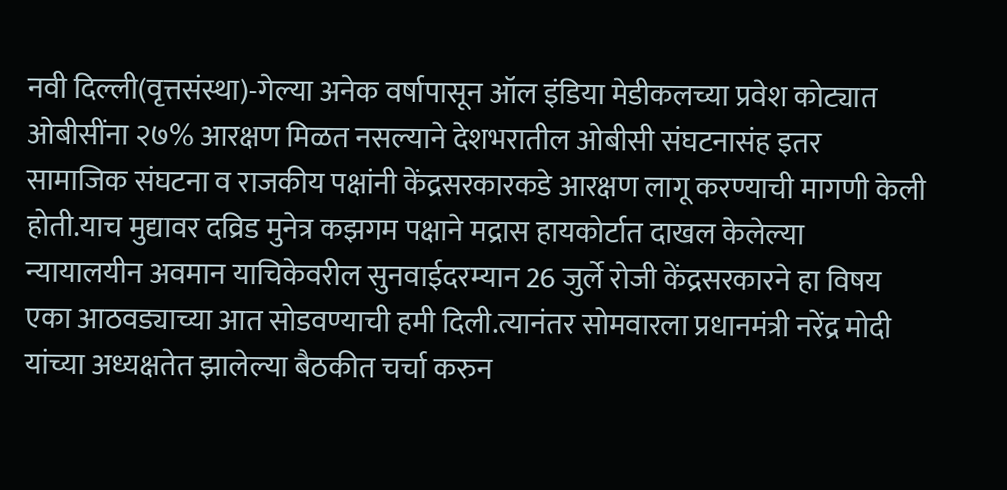नवी दिल्ली(वृत्तसंस्था)-गेल्या अनेक वर्षापासून ऑल इंडिया मेडीकलच्या प्रवेश कोट्यात ओबीसींना २७% आरक्षण मिळत नसल्याने देशभरातील ओबीसी संघटनासंह इतर सामाजिक संघटना व राजकीय पक्षांनी केंद्रसरकारकडे आरक्षण लागू करण्याची मागणी केली होती.याच मुद्यावर दव्रिड मुनेत्र कझगम पक्षाने मद्रास हायकोर्टात दाखल केलेल्या न्यायालयीन अवमान याचिकेवरील सुनवाईदरम्यान 26 जुर्ले रोजी केंद्रसरकारने हा विषय एका आठवड्याच्या आत सोडवण्याची हमी दिली.त्यानंतर सोमवारला प्रधानमंत्री नरेंद्र मोदी यांच्या अध्यक्षतेत झालेल्या बैठकीत चर्चा करुन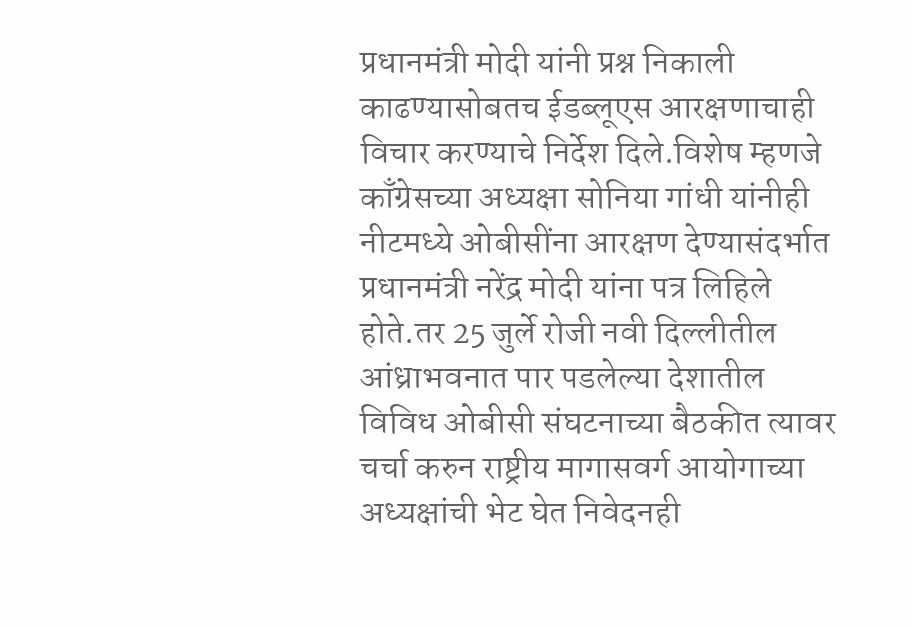प्रधानमंत्री मोदी यांनी प्रश्न निकाली काढण्यासोबतच ईडब्लूएस आरक्षणाचाही विचार करण्याचे निर्देश दिले.विशेष म्हणजे काँग्रेसच्या अध्यक्षा सोनिया गांधी यांनीही नीटमध्ये ओबीसींना आरक्षण देण्यासंदर्भात प्रधानमंत्री नरेंद्र मोदी यांना पत्र लिहिले होते.तर 25 जुर्ले रोजी नवी दिल्लीतील आंध्राभवनात पार पडलेल्या देशातील विविध ओबीसी संघटनाच्या बैठकीत त्यावर चर्चा करुन राष्ट्रीय मागासवर्ग आयोगाच्या अध्यक्षांची भेट घेत निवेदनही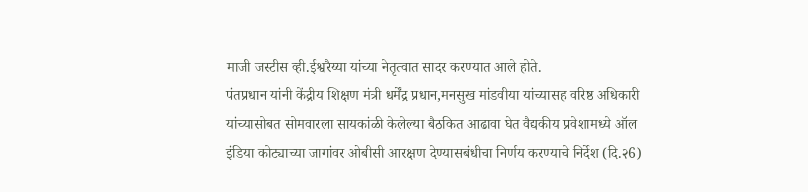माजी जस्टीस व्ही.ईश्वरैय्या यांच्या नेतृत्वात सादर करण्यात आले होते.
पंतप्रधान यांनी केंद्रीय शिक्षण मंत्री धर्मेंद्र प्रधान,मनसुख मांडवीया यांच्यासह वरिष्ठ अधिकारी यांच्यासोबत सोमवारला सायकांळी केलेल्या बैठकित आढावा घेत वैद्यकीय प्रवेशामध्ये ऑल इंडिया कोट्याच्या जागांवर ओबीसी आरक्षण देण्यासबंधीचा निर्णय करण्याचे निर्देश (दि.२6)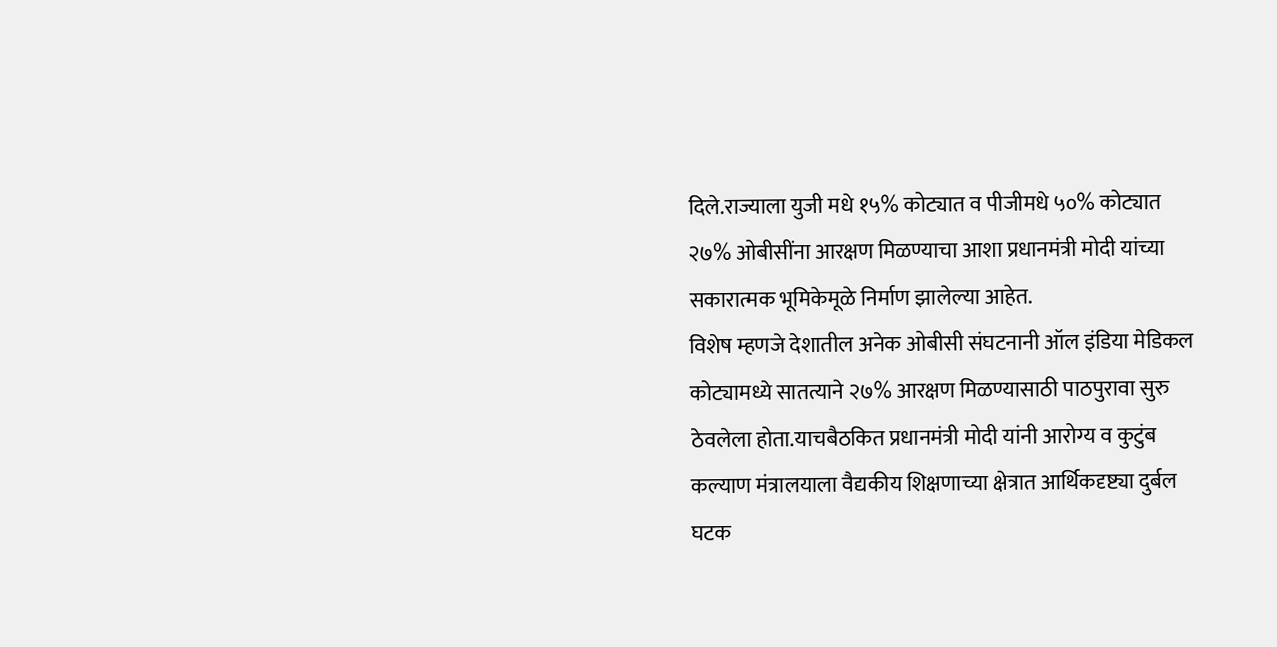दिले.राज्याला युजी मधे १५% कोट्यात व पीजीमधे ५०% कोट्यात २७% ओबीसींना आरक्षण मिळण्याचा आशा प्रधानमंत्री मोदी यांच्या सकारात्मक भूमिकेमूळे निर्माण झालेल्या आहेत.
विशेष म्हणजे देशातील अनेक ओबीसी संघटनानी ऑल इंडिया मेडिकल कोट्यामध्ये सातत्याने २७% आरक्षण मिळण्यासाठी पाठपुरावा सुरु ठेवलेला होता.याचबैठकित प्रधानमंत्री मोदी यांनी आरोग्य व कुटुंब कल्याण मंत्रालयाला वैद्यकीय शिक्षणाच्या क्षेत्रात आर्थिकदृष्ट्या दुर्बल घटक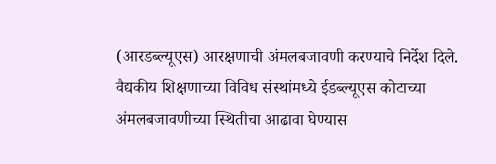(आरडब्ल्यूएस) आरक्षणाची अंमलबजावणी करण्याचे निर्देश दिले. वैद्यकीय शिक्षणाच्या विविध संस्थांमध्ये ईडब्ल्यूएस कोटाच्या अंमलबजावणीच्या स्थितीचा आढावा घेण्यास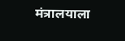मंत्रालयाला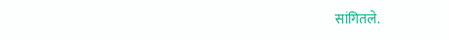सांगितले.